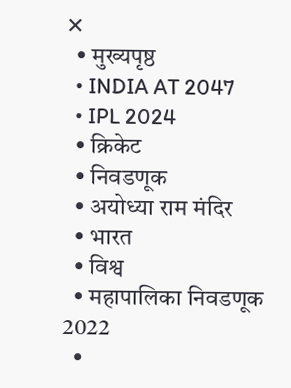✕
  • मुख्यपृष्ठ
  • INDIA AT 2047
  • IPL 2024
  • क्रिकेट
  • निवडणूक
  • अयोध्या राम मंदिर
  • भारत
  • विश्व
  • महापालिका निवडणूक 2022
  •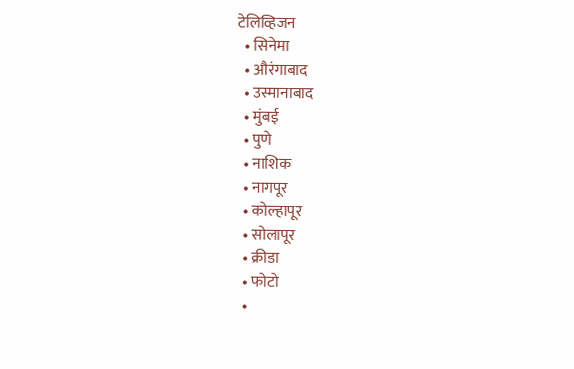टेलिव्हिजन
  • सिनेमा
  • औरंगाबाद
  • उस्मानाबाद
  • मुंबई
  • पुणे
  • नाशिक
  • नागपूर
  • कोल्हापूर
  • सोलापूर
  • क्रीडा
  • फोटो
  •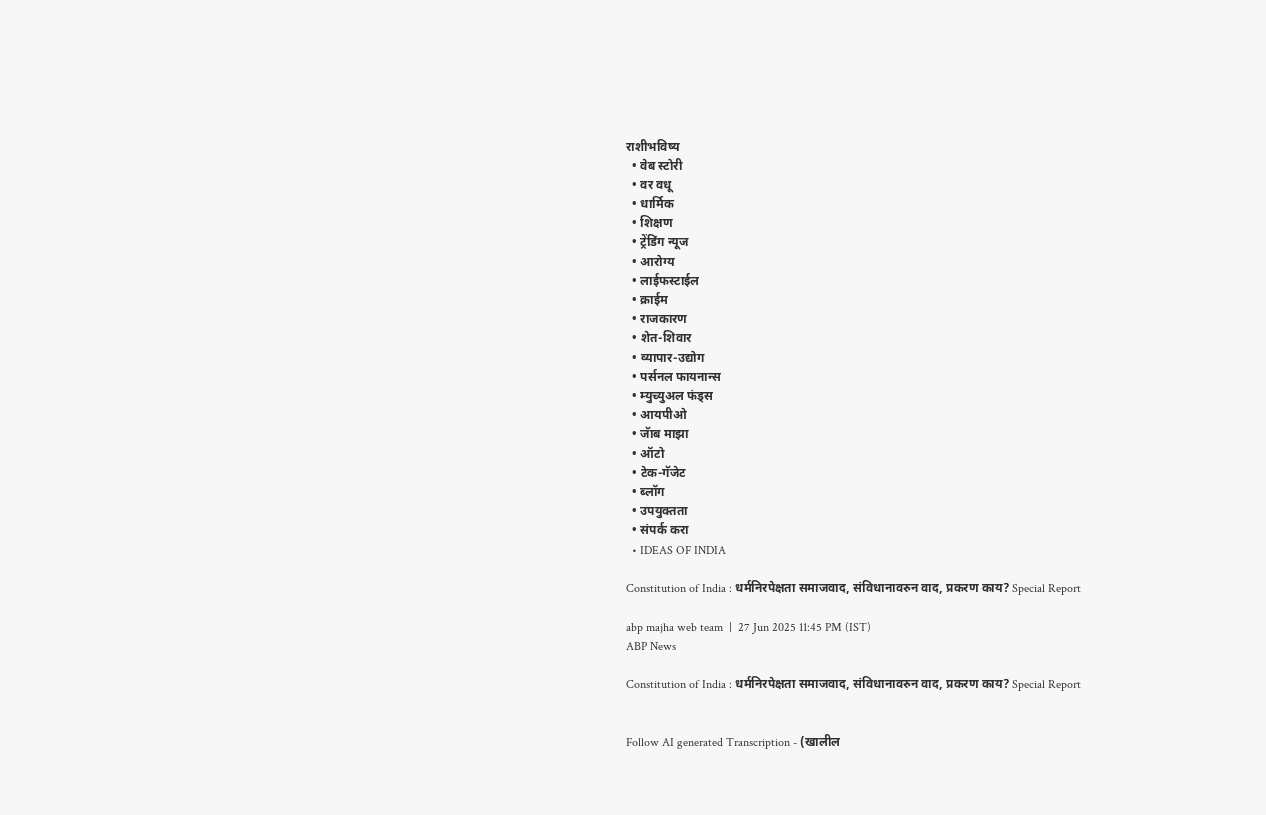राशीभविष्य
  • वेब स्टोरी
  • वर वधू
  • धार्मिक
  • शिक्षण
  • ट्रेंडिंग न्यूज
  • आरोग्य
  • लाईफस्टाईल
  • क्राईम
  • राजकारण
  • शेत-शिवार
  • व्यापार-उद्योग
  • पर्सनल फायनान्स
  • म्युच्युअल फंड्स
  • आयपीओ
  • जॅाब माझा
  • ऑटो
  • टेक-गॅजेट
  • ब्लॉग
  • उपयुक्तता
  • संपर्क करा
  • IDEAS OF INDIA

Constitution of India : धर्मनिरपेक्षता समाजवाद, संविधानावरुन वाद, प्रकरण काय? Special Report

abp majha web team  |  27 Jun 2025 11:45 PM (IST)
ABP News

Constitution of India : धर्मनिरपेक्षता समाजवाद, संविधानावरुन वाद, प्रकरण काय? Special Report


Follow AI generated Transcription - (खालील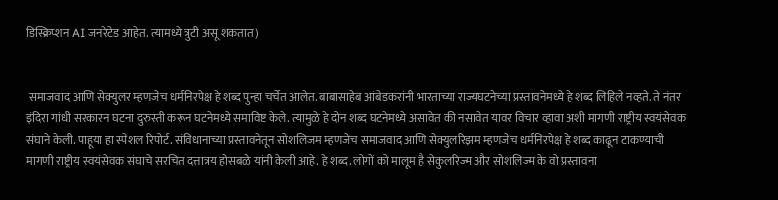डिस्क्रिप्शन AI जनरेटेड आहेत. त्यामध्ये त्रुटी असू शकतात)


 समाजवाद आणि सेक्युलर म्हणजेच धर्मनिरपेक्ष हे शब्द पुन्हा चर्चेत आलेत. बाबासाहेब आंबेडकरांनी भारताच्या राज्यघटनेच्या प्रस्तावनेमध्ये हे शब्द लिहिले नव्हते. ते नंतर इंदिरा गांधी सरकारन घटना दुरुस्ती करून घटनेमध्ये समाविष्ट केले. त्यामुळे हे दोन शब्द घटनेमध्ये असावेत की नसावेत यावर विचार व्हावा अशी मागणी राष्ट्रीय स्वयंसेवक संघाने केली. पाहूया हा स्पेशल रिपोर्ट. संविधानाच्या प्रस्तावनेतून सोशलिजम म्हणजेच समाजवाद आणि सेक्युलरिझम म्हणजेच धर्मनिरपेक्ष हे शब्द काढून टाकण्याची मागणी राष्ट्रीय स्वयंसेवक संघाचे सरचित दत्तात्रय होसबळे यांनी केली आहे. हे शब्द. लोगों को मालूम है सेकुलरिज्म और सोशलिज्म के वो प्रस्तावना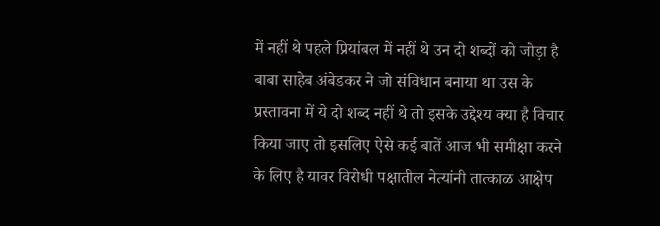में नहीं थे पहले प्रियांबल में नहीं थे उन दो शब्दों को जोड़ा है बाबा साहेब अंबेडकर ने जो संविधान बनाया था उस के प्रस्तावना में ये दो शब्द नहीं थे तो इसके उद्देश्य क्या है विचार किया जाए तो इसलिए ऐसे कई बातें आज भी समीक्षा करने के लिए है यावर विरोधी पक्षातील नेत्यांनी तात्काळ आक्षेप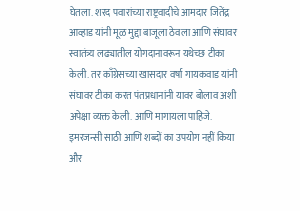घेतला. शरद पवारांच्या राष्ट्रवादीचे आमदार जितेंद्र आव्हाड यांनी मूळ मुद्दा बाजूला ठेवला आणि संघावर स्वातंत्र्य लढ्यातील योगदानावरून यथेच्छ टीका केली. तर काँग्रेसच्या खासदार वर्षा गायकवाड यांनी संघावर टीका करत पंतप्रधानांनी यावर बोलाव अशी अपेक्षा व्यक्त केली. आणि मागायला पाहिजे. इमरजन्सी साठी आणि शब्दों का उपयोग नहीं किया और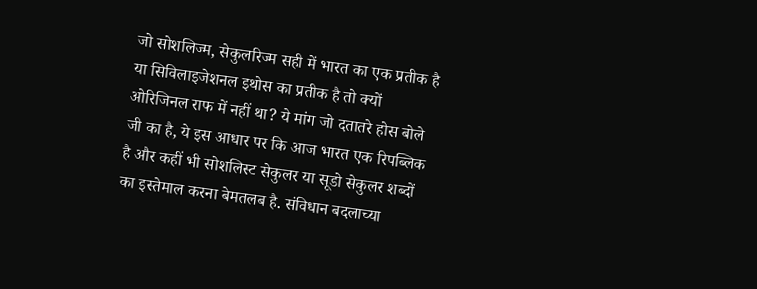जो सोशलिज्म, सेकुलरिज्म सही में भारत का एक प्रतीक है या सिविलाइजेशनल इथोस का प्रतीक है तो क्यों ओरिजिनल राफ में नहीं था? ये मांग जो दतातरे होस बोले जी का है, ये इस आधार पर कि आज भारत एक रिपब्लिक है और कहीं भी सोशलिस्ट सेकुलर या सूडो सेकुलर शब्दों का इस्तेमाल करना बेमतलब है. संविधान बदलाच्या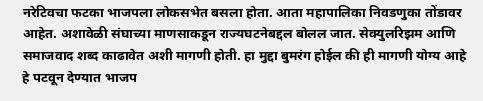नरेटिवचा फटका भाजपला लोकसभेत बसला होता. आता महापालिका निवडणुका तोंडावर आहेत. अशावेळी संघाच्या माणसाकडून राज्यघटनेबद्दल बोलल जात. सेक्युलरिझम आणि समाजवाद शब्द काढावेत अशी मागणी होती. हा मुद्दा बुमरंग होईल की ही मागणी योग्य आहे हे पटवून देण्यात भाजप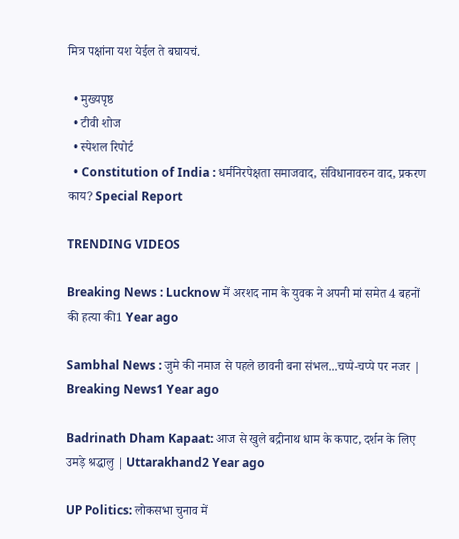मित्र पक्षांना यश येईल ते बघायचं.

  • मुख्यपृष्ठ
  • टीवी शोज
  • स्पेशल रिपोर्ट
  • Constitution of India : धर्मनिरपेक्षता समाजवाद, संविधानावरुन वाद, प्रकरण काय? Special Report

TRENDING VIDEOS

Breaking News : Lucknow में अरशद नाम के युवक ने अपनी मां समेत 4 बहनों की हत्या की1 Year ago

Sambhal News : जुमे की नमाज से पहले छावनी बना संभल...चप्पे-चप्पे पर नजर | Breaking News1 Year ago

Badrinath Dham Kapaat: आज से खुले बद्रीनाथ धाम के कपाट, दर्शन के लिए उमड़े श्रद्धालु | Uttarakhand2 Year ago

UP Politics: लोकसभा चुनाव में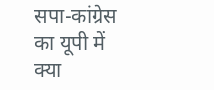सपा-कांग्रेस का यूपी में क्या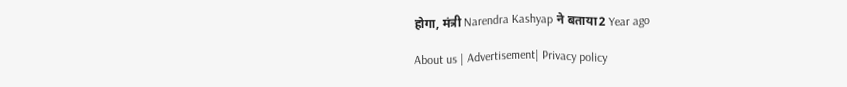होगा, मंत्री Narendra Kashyap ने बताया2 Year ago

About us | Advertisement| Privacy policy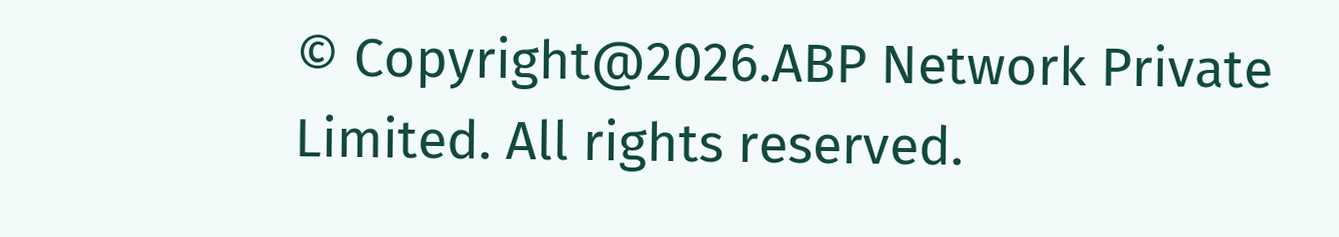© Copyright@2026.ABP Network Private Limited. All rights reserved.